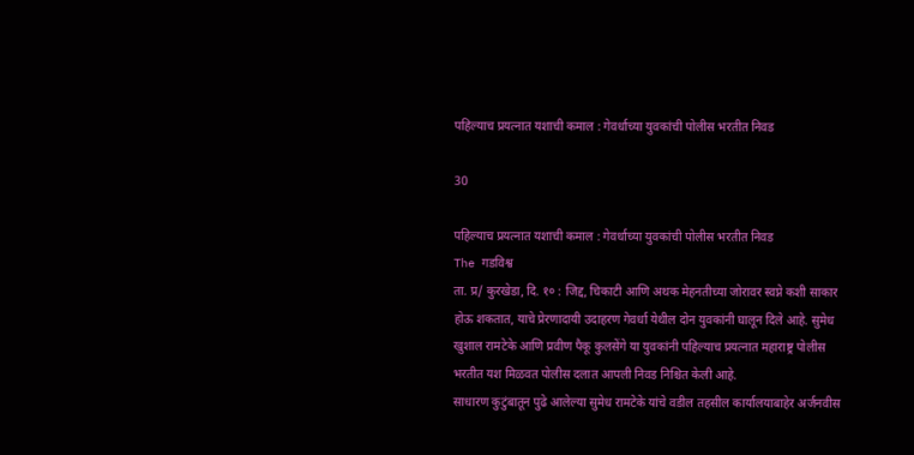पहिल्याच प्रयत्नात यशाची कमाल : गेवर्धाच्या युवकांची पोलीस भरतीत निवड

30

पहिल्याच प्रयत्नात यशाची कमाल : गेवर्धाच्या युवकांची पोलीस भरतीत निवड
The गडविश्व
ता. प्र/ कुरखेडा, दि. १० : जिद्द, चिकाटी आणि अथक मेहनतीच्या जोरावर स्वप्ने कशी साकार होऊ शकतात, याचे प्रेरणादायी उदाहरण गेवर्धा येथील दोन युवकांनी घालून दिले आहे. सुमेध खुशाल रामटेके आणि प्रवीण पैकू कुलसेंगे या युवकांनी पहिल्याच प्रयत्नात महाराष्ट्र पोलीस भरतीत यश मिळवत पोलीस दलात आपली निवड निश्चित केली आहे.
साधारण कुटुंबातून पुढे आलेल्या सुमेध रामटेके यांचे वडील तहसील कार्यालयाबाहेर अर्जनवीस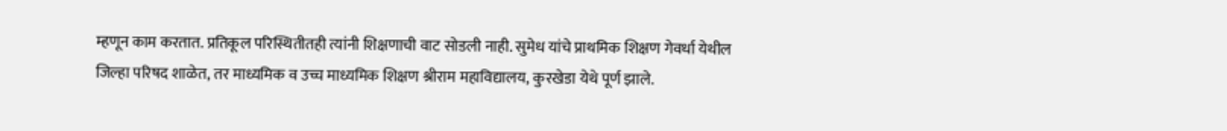म्हणून काम करतात. प्रतिकूल परिस्थितीतही त्यांनी शिक्षणाची वाट सोडली नाही. सुमेध यांचे प्राथमिक शिक्षण गेवर्धा येथील जिल्हा परिषद शाळेत, तर माध्यमिक व उच्च माध्यमिक शिक्षण श्रीराम महाविद्यालय, कुरखेडा येथे पूर्ण झाले.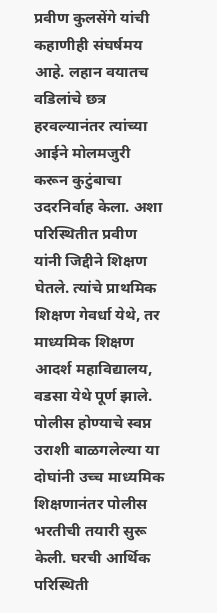प्रवीण कुलसेंगे यांची कहाणीही संघर्षमय आहे. लहान वयातच वडिलांचे छत्र हरवल्यानंतर त्यांच्या आईने मोलमजुरी करून कुटुंबाचा उदरनिर्वाह केला. अशा परिस्थितीत प्रवीण यांनी जिद्दीने शिक्षण घेतले. त्यांचे प्राथमिक शिक्षण गेवर्धा येथे, तर माध्यमिक शिक्षण आदर्श महाविद्यालय, वडसा येथे पूर्ण झाले.
पोलीस होण्याचे स्वप्न उराशी बाळगलेल्या या दोघांनी उच्च माध्यमिक शिक्षणानंतर पोलीस भरतीची तयारी सुरू केली. घरची आर्थिक परिस्थिती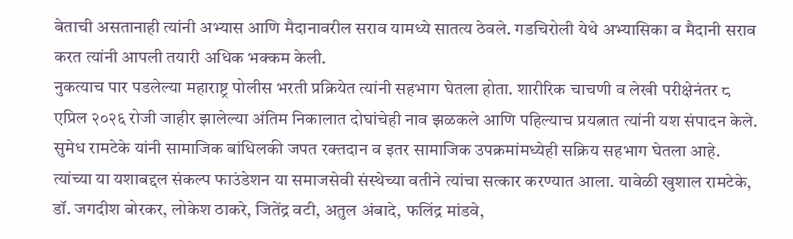बेताची असतानाही त्यांनी अभ्यास आणि मैदानावरील सराव यामध्ये सातत्य ठेवले. गडचिरोली येथे अभ्यासिका व मैदानी सराव करत त्यांनी आपली तयारी अधिक भक्कम केली.
नुकत्याच पार पडलेल्या महाराष्ट्र पोलीस भरती प्रक्रियेत त्यांनी सहभाग घेतला होता. शारीरिक चाचणी व लेखी परीक्षेनंतर ८ एप्रिल २०२६ रोजी जाहीर झालेल्या अंतिम निकालात दोघांचेही नाव झळकले आणि पहिल्याच प्रयत्नात त्यांनी यश संपादन केले.
सुमेध रामटेके यांनी सामाजिक बांधिलकी जपत रक्तदान व इतर सामाजिक उपक्रमांमध्येही सक्रिय सहभाग घेतला आहे. त्यांच्या या यशाबद्दल संकल्प फाउंडेशन या समाजसेवी संस्थेच्या वतीने त्यांचा सत्कार करण्यात आला. यावेळी खुशाल रामटेके, डॉ. जगदीश बोरकर, लोकेश ठाकरे, जितेंद्र वटी, अतुल अंबादे, फलिंद्र मांडवे,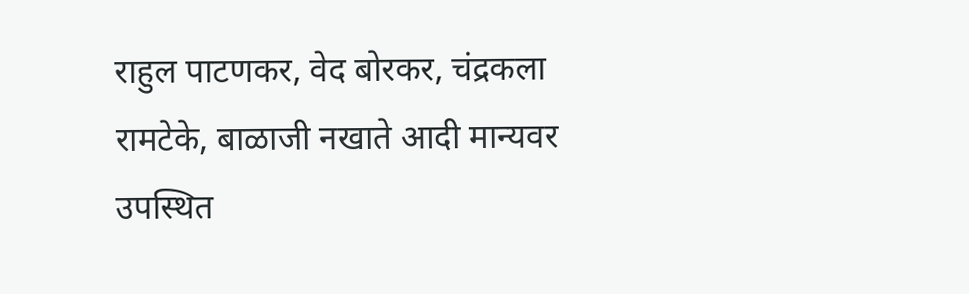राहुल पाटणकर, वेद बोरकर, चंद्रकला रामटेके, बाळाजी नखाते आदी मान्यवर उपस्थित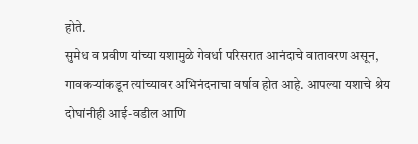होते.
सुमेध व प्रवीण यांच्या यशामुळे गेवर्धा परिसरात आनंदाचे वातावरण असून, गावकऱ्यांकडून त्यांच्यावर अभिनंदनाचा वर्षाव होत आहे. आपल्या यशाचे श्रेय दोघांनीही आई-वडील आणि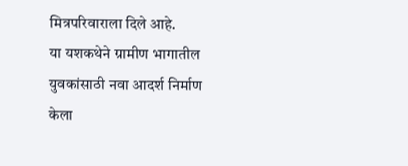मित्रपरिवाराला दिले आहे.
या यशकथेने ग्रामीण भागातील युवकांसाठी नवा आदर्श निर्माण केला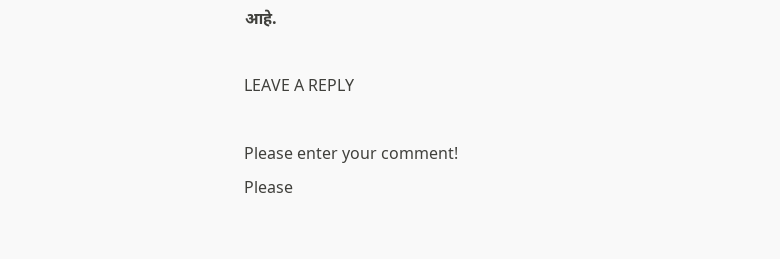आहे.

LEAVE A REPLY

Please enter your comment!
Please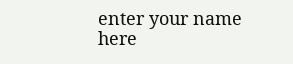enter your name here